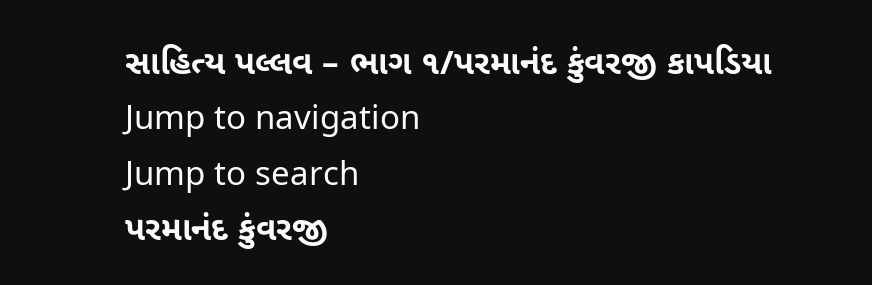સાહિત્ય પલ્લવ – ભાગ ૧/પરમાનંદ કુંવરજી કાપડિયા
Jump to navigation
Jump to search
પરમાનંદ કુંવરજી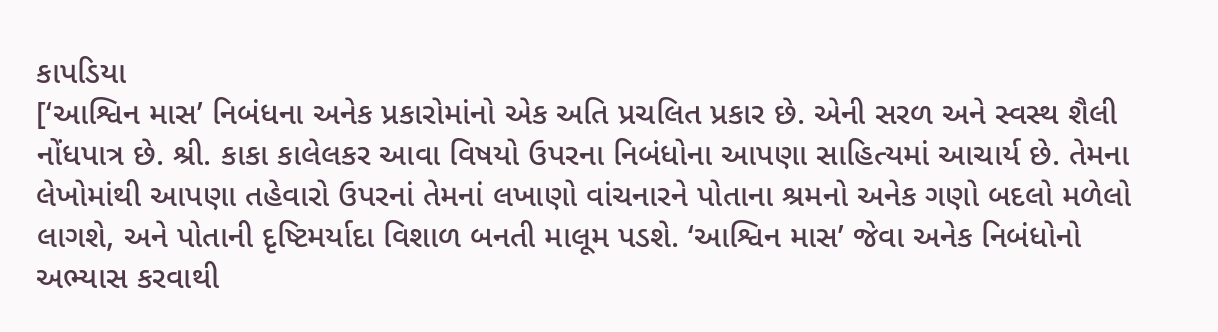કાપડિયા
[‘આશ્વિન માસ’ નિબંધના અનેક પ્રકારોમાંનો એક અતિ પ્રચલિત પ્રકાર છે. એની સરળ અને સ્વસ્થ શૈલી નોંધપાત્ર છે. શ્રી. કાકા કાલેલકર આવા વિષયો ઉપરના નિબંધોના આપણા સાહિત્યમાં આચાર્ય છે. તેમના લેખોમાંથી આપણા તહેવારો ઉપરનાં તેમનાં લખાણો વાંચનારને પોતાના શ્રમનો અનેક ગણો બદલો મળેલો લાગશે, અને પોતાની દૃષ્ટિમર્યાદા વિશાળ બનતી માલૂમ પડશે. ‘આશ્વિન માસ’ જેવા અનેક નિબંધોનો અભ્યાસ કરવાથી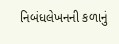નિબંધલેખનની કળાનું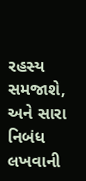રહસ્ય સમજાશે, અને સારા નિબંધ લખવાની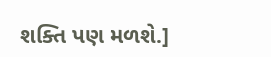શક્તિ પણ મળશે.]